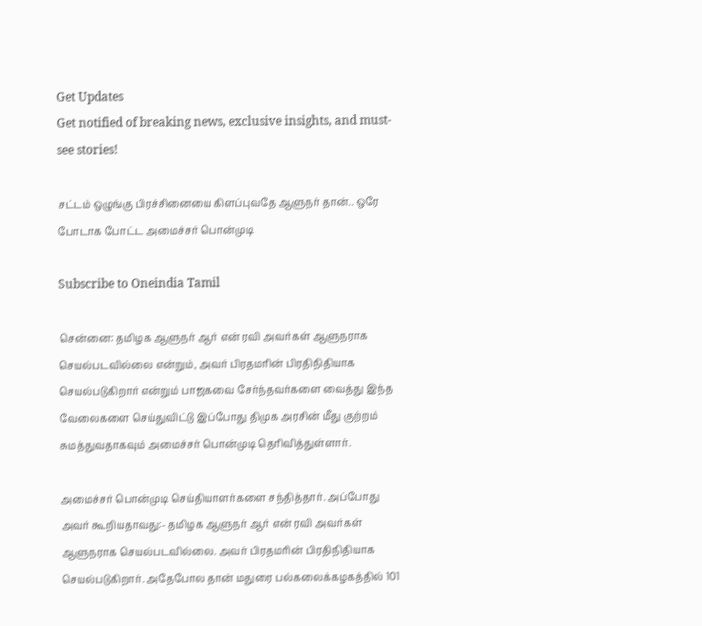Get Updates
Get notified of breaking news, exclusive insights, and must-see stories!

சட்டம் ஒழுங்கு பிரச்சினையை கிளப்புவதே ஆளுநர் தான்.. ஒரே போடாக போட்ட அமைச்சர் பொன்முடி

Subscribe to Oneindia Tamil

சென்னை: தமிழக ஆளுநர் ஆர் என் ரவி அவர்கள் ஆளுநராக செயல்படவில்லை என்றும், அவர் பிரதமரின் பிரதிநிதியாக செயல்படுகிறார் என்றும் பாஜகவை சேர்ந்தவர்களை வைத்து இந்த வேலைகளை செய்துவிட்டு இப்போது திமுக அரசின் மீது குற்றம் சுமத்துவதாகவும் அமைச்சர் பொன்முடி தெரிவித்துள்ளார்.

அமைச்சர் பொன்முடி செய்தியாளர்களை சந்தித்தார். அப்போது அவர் கூறியதாவது:- தமிழக ஆளுநர் ஆர் என் ரவி அவர்கள் ஆளுநராக செயல்படவில்லை. அவர் பிரதமரின் பிரதிநிதியாக செயல்படுகிறார். அதேபோல தான் மதுரை பல்கலைக்கழகத்தில் 101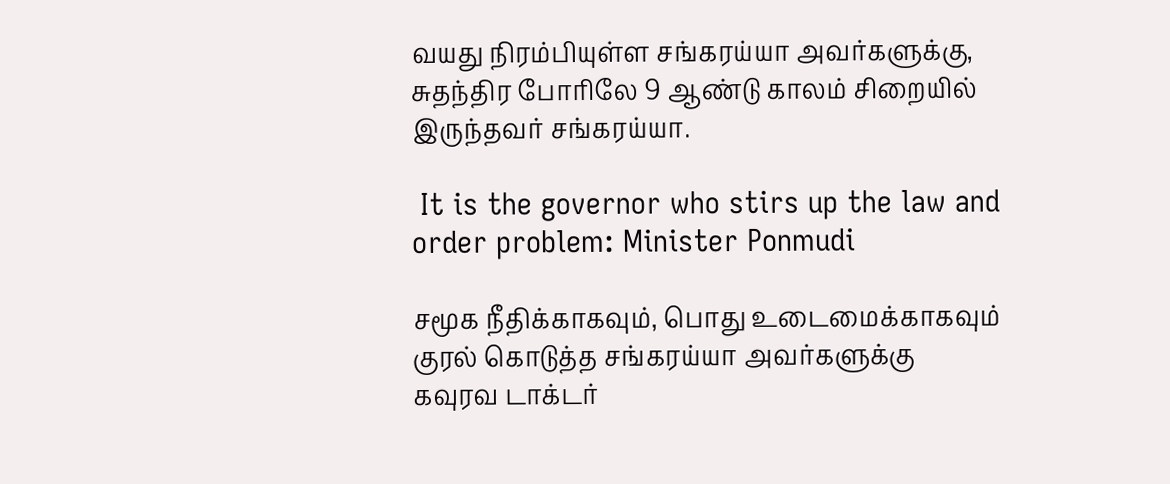வயது நிரம்பியுள்ள சங்கரய்யா அவர்களுக்கு, சுதந்திர போரிலே 9 ஆண்டு காலம் சிறையில் இருந்தவர் சங்கரய்யா.

 It is the governor who stirs up the law and order problem: Minister Ponmudi

சமூக நீதிக்காகவும், பொது உடைமைக்காகவும் குரல் கொடுத்த சங்கரய்யா அவர்களுக்கு கவுரவ டாக்டர்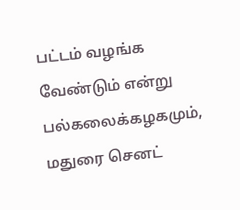பட்டம் வழங்க வேண்டும் என்று பல்கலைக்கழகமும், மதுரை செனட்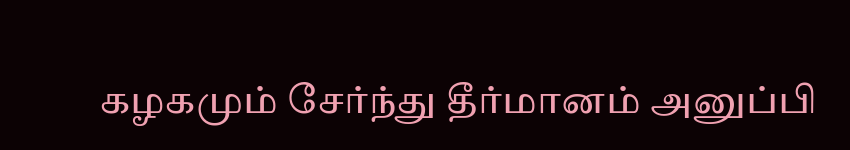கழகமும் சேர்ந்து தீர்மானம் அனுப்பி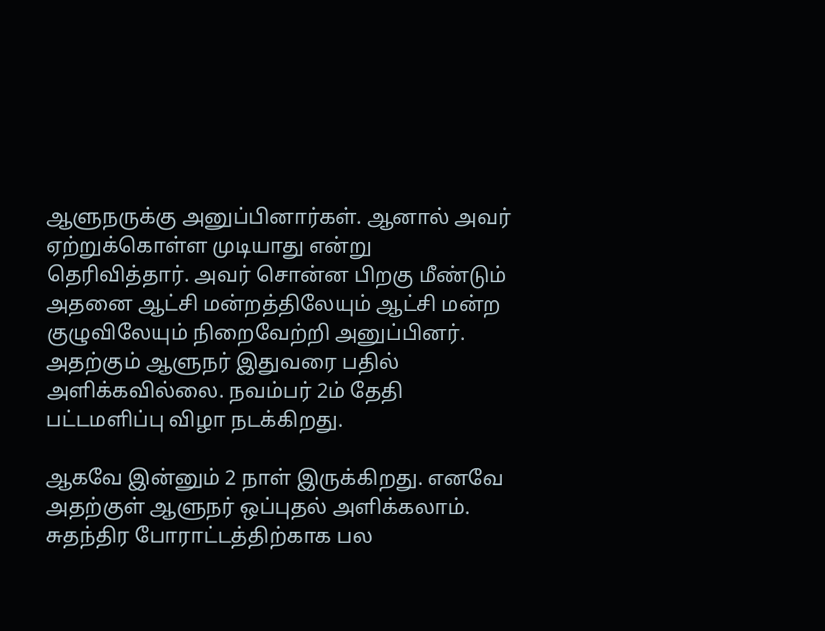ஆளுநருக்கு அனுப்பினார்கள். ஆனால் அவர் ஏற்றுக்கொள்ள முடியாது என்று தெரிவித்தார். அவர் சொன்ன பிறகு மீண்டும் அதனை ஆட்சி மன்றத்திலேயும் ஆட்சி மன்ற குழுவிலேயும் நிறைவேற்றி அனுப்பினர். அதற்கும் ஆளுநர் இதுவரை பதில் அளிக்கவில்லை. நவம்பர் 2ம் தேதி பட்டமளிப்பு விழா நடக்கிறது.

ஆகவே இன்னும் 2 நாள் இருக்கிறது. எனவே அதற்குள் ஆளுநர் ஒப்புதல் அளிக்கலாம். சுதந்திர போராட்டத்திற்காக பல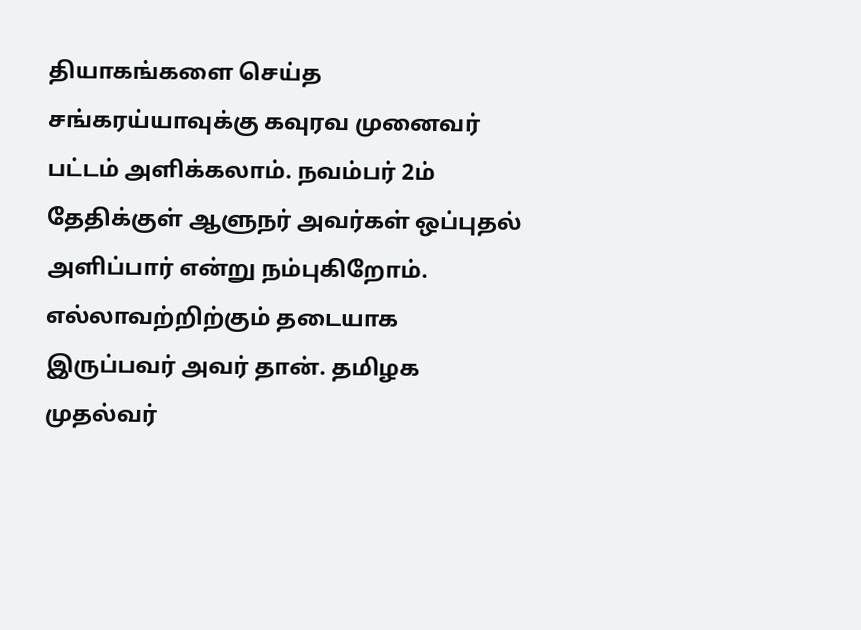தியாகங்களை செய்த சங்கரய்யாவுக்கு கவுரவ முனைவர் பட்டம் அளிக்கலாம். நவம்பர் 2ம் தேதிக்குள் ஆளுநர் அவர்கள் ஒப்புதல் அளிப்பார் என்று நம்புகிறோம். எல்லாவற்றிற்கும் தடையாக இருப்பவர் அவர் தான். தமிழக முதல்வர்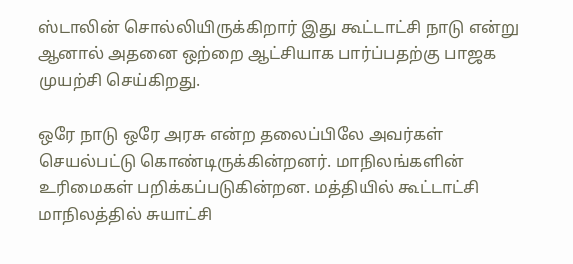ஸ்டாலின் சொல்லியிருக்கிறார் இது கூட்டாட்சி நாடு என்று ஆனால் அதனை ஒற்றை ஆட்சியாக பார்ப்பதற்கு பாஜக முயற்சி செய்கிறது.

ஒரே நாடு ஒரே அரசு என்ற தலைப்பிலே அவர்கள் செயல்பட்டு கொண்டிருக்கின்றனர். மாநிலங்களின் உரிமைகள் பறிக்கப்படுகின்றன. மத்தியில் கூட்டாட்சி மாநிலத்தில் சுயாட்சி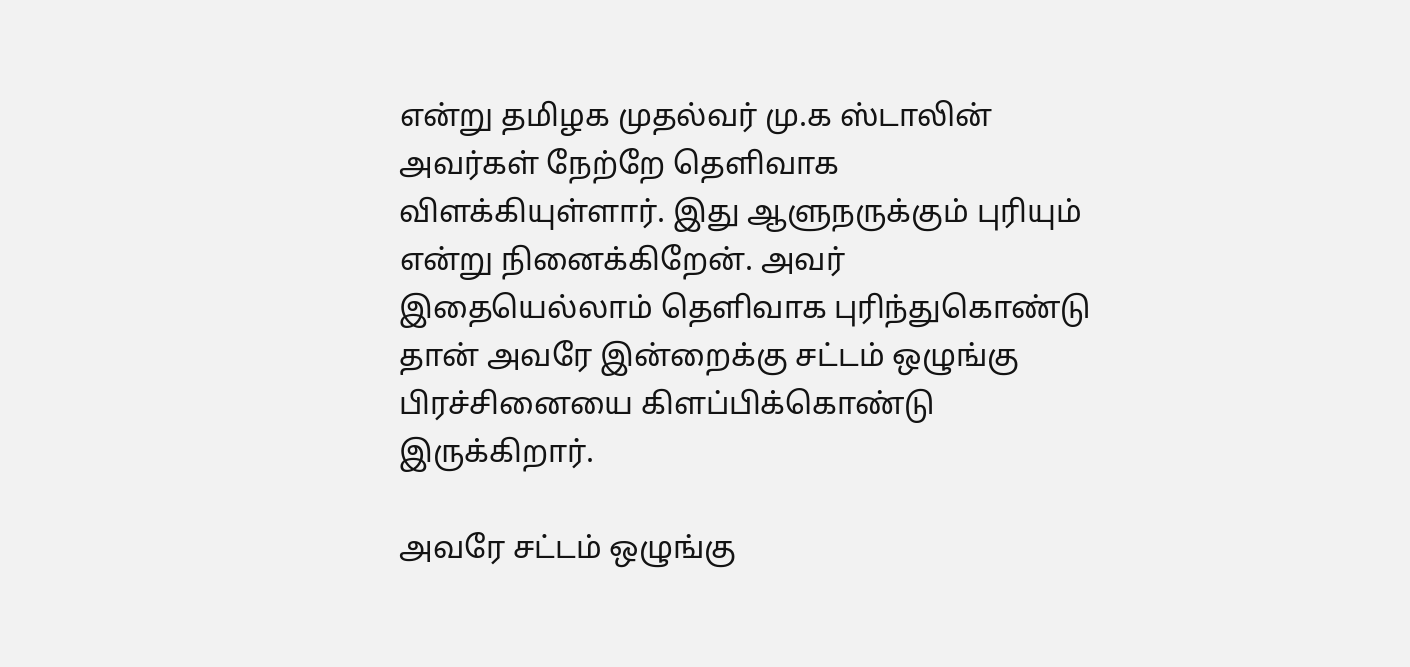என்று தமிழக முதல்வர் மு.க ஸ்டாலின் அவர்கள் நேற்றே தெளிவாக விளக்கியுள்ளார். இது ஆளுநருக்கும் புரியும் என்று நினைக்கிறேன். அவர் இதையெல்லாம் தெளிவாக புரிந்துகொண்டு தான் அவரே இன்றைக்கு சட்டம் ஒழுங்கு பிரச்சினையை கிளப்பிக்கொண்டு இருக்கிறார்.

அவரே சட்டம் ஒழுங்கு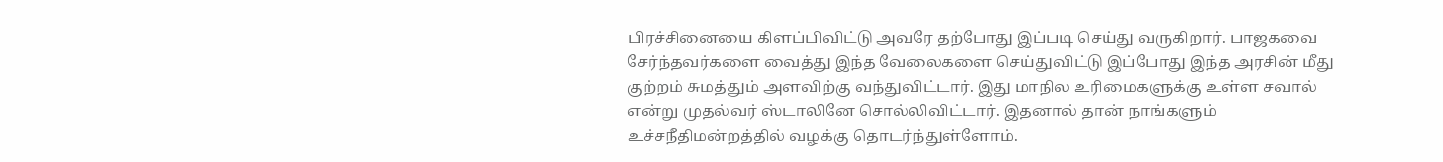பிரச்சினையை கிளப்பிவிட்டு அவரே தற்போது இப்படி செய்து வருகிறார். பாஜகவை சேர்ந்தவர்களை வைத்து இந்த வேலைகளை செய்துவிட்டு இப்போது இந்த அரசின் மீது குற்றம் சுமத்தும் அளவிற்கு வந்துவிட்டார். இது மாநில உரிமைகளுக்கு உள்ள சவால் என்று முதல்வர் ஸ்டாலினே சொல்லிவிட்டார். இதனால் தான் நாங்களும் உச்சநீதிமன்றத்தில் வழக்கு தொடர்ந்துள்ளோம்.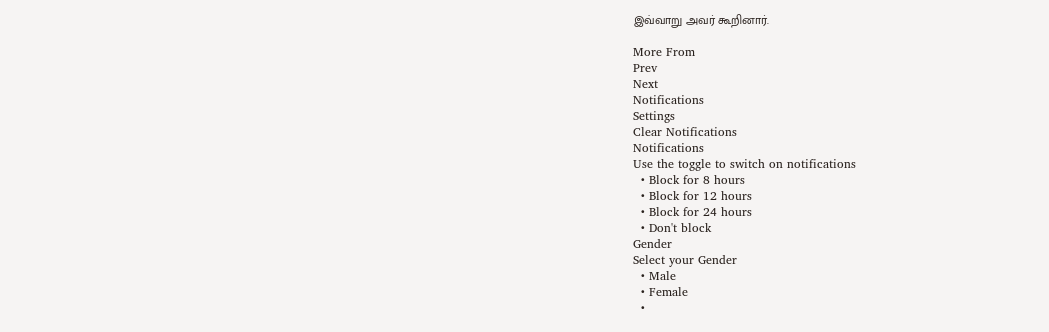இவ்வாறு அவர் கூறினார்.

More From
Prev
Next
Notifications
Settings
Clear Notifications
Notifications
Use the toggle to switch on notifications
  • Block for 8 hours
  • Block for 12 hours
  • Block for 24 hours
  • Don't block
Gender
Select your Gender
  • Male
  • Female
  •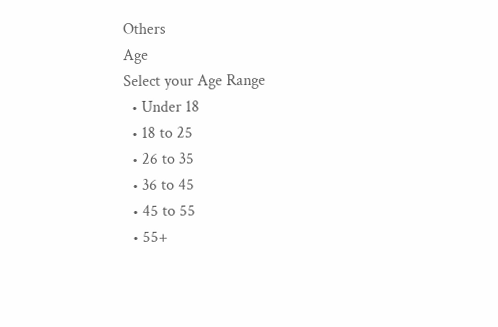Others
Age
Select your Age Range
  • Under 18
  • 18 to 25
  • 26 to 35
  • 36 to 45
  • 45 to 55
  • 55+